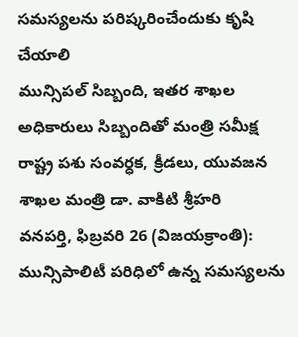సమస్యలను పరిష్కరించేందుకు కృషి చేయాలి
మున్సిపల్ సిబ్బంది, ఇతర శాఖల అధికారులు సిబ్బందితో మంత్రి సమీక్ష
రాష్ట్ర పశు సంవర్ధక, క్రీడలు, యువజన శాఖల మంత్రి డా. వాకిటి శ్రీహరి
వనపర్తి, ఫిబ్రవరి 26 (విజయక్రాంతి): మున్సిపాలిటీ పరిధిలో ఉన్న సమస్యలను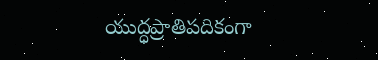యుద్ధప్రాతిపదికంగా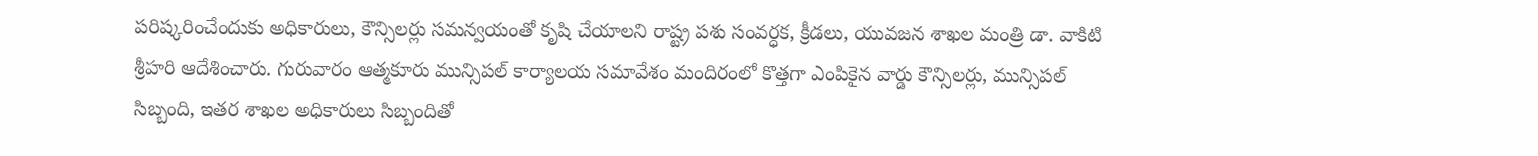పరిష్కరించేందుకు అధికారులు, కౌన్సిలర్లు సమన్వయంతో కృషి చేయాలని రాష్ట్ర పశు సంవర్ధక, క్రీడలు, యువజన శాఖల మంత్రి డా. వాకిటి శ్రీహరి ఆదేశించారు. గురువారం ఆత్మకూరు మున్సిపల్ కార్యాలయ సమావేశం మందిరంలో కొత్తగా ఎంపికైన వార్డు కౌన్సిలర్లు, మున్సిపల్ సిబ్బంది, ఇతర శాఖల అధికారులు సిబ్బందితో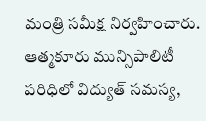మంత్రి సమీక్ష నిర్వహించారు.
ఆత్మకూరు మున్సిపాలిటీ పరిధిలో విద్యుత్ సమస్య,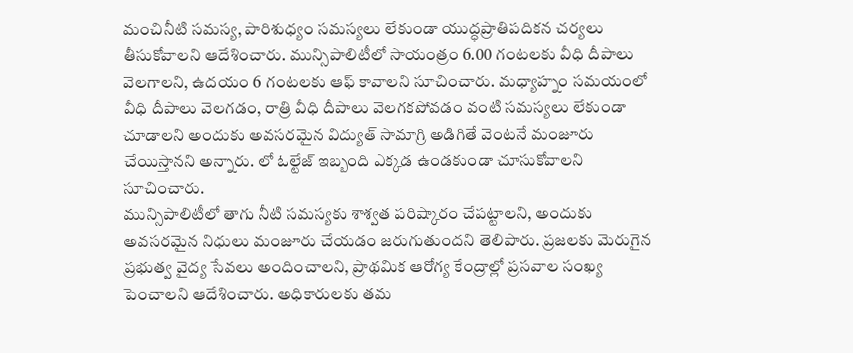మంచినీటి సమస్య, పారిశుధ్యం సమస్యలు లేకుండా యుద్ధప్రాతిపదికన చర్యలు తీసుకోవాలని ఆదేశించారు. మున్సిపాలిటీలో సాయంత్రం 6.00 గంటలకు వీధి దీపాలు వెలగాలని, ఉదయం 6 గంటలకు ఆఫ్ కావాలని సూచించారు. మధ్యాహ్నం సమయంలో వీధి దీపాలు వెలగడం, రాత్రి వీధి దీపాలు వెలగకపోవడం వంటి సమస్యలు లేకుండా చూడాలని అందుకు అవసరమైన విద్యుత్ సామాగ్రి అడిగితే వెంటనే మంజూరు చేయిస్తానని అన్నారు. లో ఓల్టేజ్ ఇబ్బంది ఎక్కడ ఉండకుండా చూసుకోవాలని సూచించారు.
మున్సిపాలిటీలో తాగు నీటి సమస్యకు శాశ్వత పరిష్కారం చేపట్టాలని, అందుకు అవసరమైన నిధులు మంజూరు చేయడం జరుగుతుందని తెలిపారు. ప్రజలకు మెరుగైన ప్రభుత్వ వైద్య సేవలు అందించాలని, ప్రాథమిక ఆరోగ్య కేంద్రాల్లో ప్రసవాల సంఖ్య పెంచాలని ఆదేశించారు. అధికారులకు తమ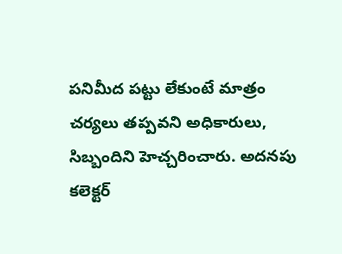పనిమీద పట్టు లేకుంటే మాత్రం చర్యలు తప్పవని అధికారులు, సిబ్బందిని హెచ్చరించారు. అదనపు కలెక్టర్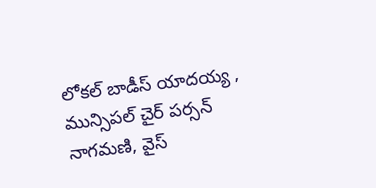లోకల్ బాడీస్ యాదయ్య , మున్సిపల్ చైర్ పర్సన్ నాగమణి, వైస్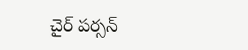చైర్ పర్సన్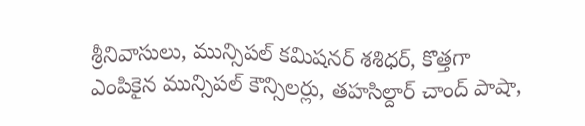శ్రీనివాసులు, మున్సిపల్ కమిషనర్ శశిధర్, కొత్తగా ఎంపికైన మున్సిపల్ కౌన్సిలర్లు, తహసిల్దార్ చాంద్ పాషా,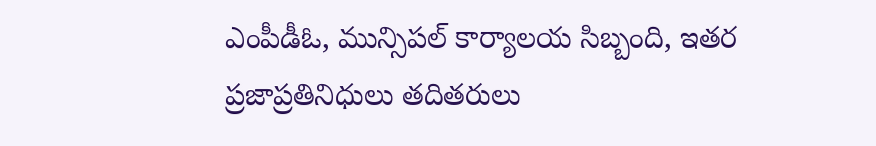ఎంపీడీఓ, మున్సిపల్ కార్యాలయ సిబ్బంది, ఇతర ప్రజాప్రతినిధులు తదితరులు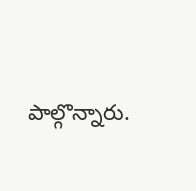పాల్గొన్నారు.